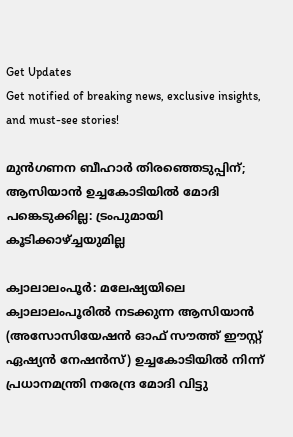Get Updates
Get notified of breaking news, exclusive insights, and must-see stories!

മുന്‍ഗണന ബീഹാര്‍ തിരഞ്ഞെടുപ്പിന്; ആസിയാന്‍ ഉച്ചകോടിയില്‍ മോദി പങ്കെടുക്കില്ല: ട്രംപുമായി കൂടിക്കാഴ്ച്ചയുമില്ല

ക്വാലാലംപൂര്‍: മലേഷ്യയിലെ ക്വാലാലംപൂരില്‍ നടക്കുന്ന ആസിയാന്‍ (അസോസിയേഷന്‍ ഓഫ് സൗത്ത് ഈസ്റ്റ് ഏഷ്യന്‍ നേഷന്‍സ്) ഉച്ചകോടിയില്‍ നിന്ന് പ്രധാനമന്ത്രി നരേന്ദ്ര മോദി വിട്ടു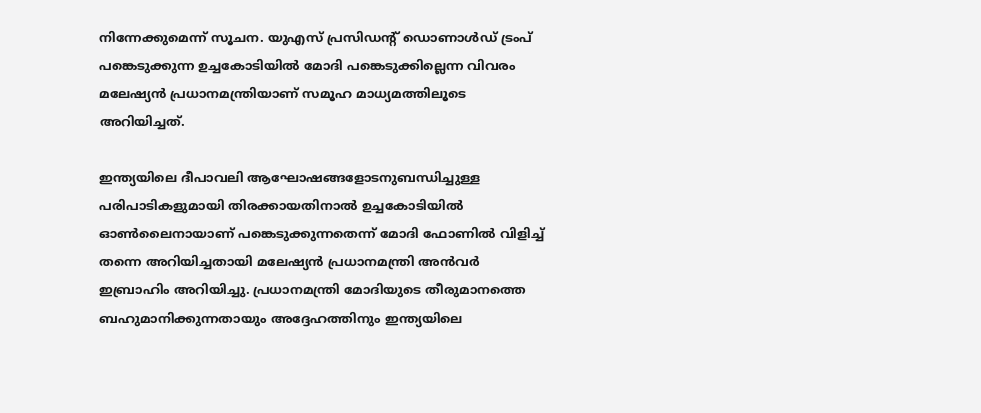നിന്നേക്കുമെന്ന് സൂചന. യുഎസ് പ്രസിഡന്റ് ഡൊണാള്‍ഡ് ട്രംപ് പങ്കെടുക്കുന്ന ഉച്ചകോടിയില്‍ മോദി പങ്കെടുക്കില്ലെന്ന വിവരം മലേഷ്യന്‍ പ്രധാനമന്ത്രിയാണ് സമൂഹ മാധ്യമത്തിലൂടെ അറിയിച്ചത്.

ഇന്ത്യയിലെ ദീപാവലി ആഘോഷങ്ങളോടനുബന്ധിച്ചുള്ള പരിപാടികളുമായി തിരക്കായതിനാല്‍ ഉച്ചകോടിയില്‍ ഓണ്‍ലൈനായാണ് പങ്കെടുക്കുന്നതെന്ന് മോദി ഫോണില്‍ വിളിച്ച് തന്നെ അറിയിച്ചതായി മലേഷ്യന്‍ പ്രധാനമന്ത്രി അന്‍വര്‍ ഇബ്രാഹിം അറിയിച്ചു. പ്രധാനമന്ത്രി മോദിയുടെ തീരുമാനത്തെ ബഹുമാനിക്കുന്നതായും അദ്ദേഹത്തിനും ഇന്ത്യയിലെ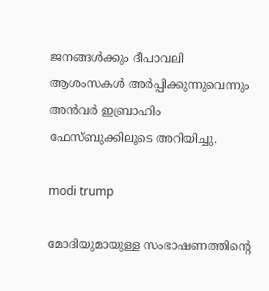ജനങ്ങള്‍ക്കും ദീപാവലി ആശംസകള്‍ അര്‍പ്പിക്കുന്നുവെന്നും അന്‍വര്‍ ഇബ്രാഹിം ഫേസ്ബുക്കിലൂടെ അറിയിച്ചു.

modi trump

മോദിയുമായുള്ള സംഭാഷണത്തിന്റെ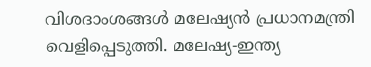വിശദാംശങ്ങള്‍ മലേഷ്യന്‍ പ്രധാനമന്ത്രി വെളിപ്പെടുത്തി. മലേഷ്യ-ഇന്ത്യ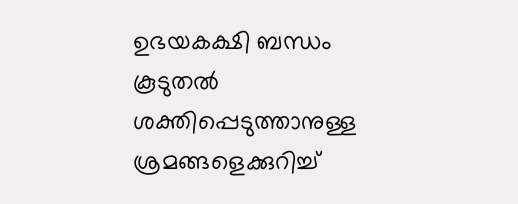ഉഭയകക്ഷി ബന്ധം കൂടുതല്‍ ശക്തിപ്പെടുത്താനുള്ള ശ്രമങ്ങളെക്കുറിച്ച്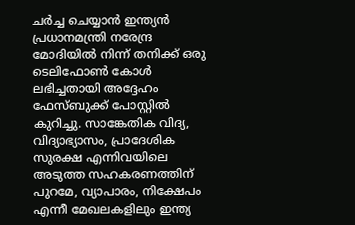ചര്‍ച്ച ചെയ്യാന്‍ ഇന്ത്യന്‍ പ്രധാനമന്ത്രി നരേന്ദ്ര മോദിയില്‍ നിന്ന് തനിക്ക് ഒരു ടെലിഫോണ്‍ കോള്‍ ലഭിച്ചതായി അദ്ദേഹം ഫേസ്ബുക്ക് പോസ്റ്റില്‍ കുറിച്ചു. സാങ്കേതിക വിദ്യ, വിദ്യാഭ്യാസം, പ്രാദേശിക സുരക്ഷ എന്നിവയിലെ അടുത്ത സഹകരണത്തിന് പുറമേ, വ്യാപാരം, നിക്ഷേപം എന്നീ മേഖലകളിലും ഇന്ത്യ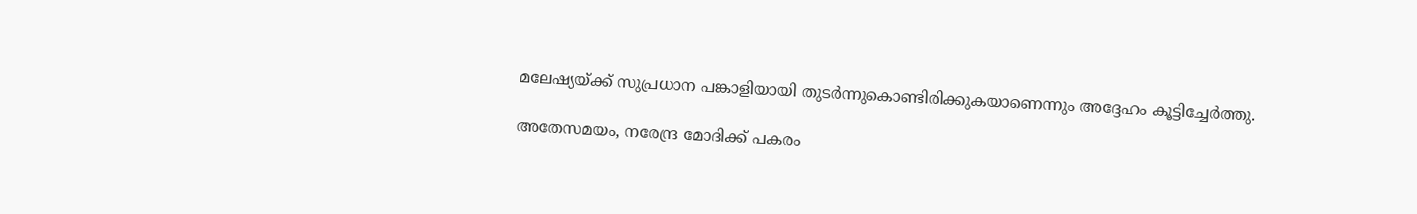മലേഷ്യയ്ക്ക് സുപ്രധാന പങ്കാളിയായി തുടര്‍ന്നുകൊണ്ടിരിക്കുകയാണെന്നും അദ്ദേഹം കൂട്ടിച്ചേര്‍ത്തു.

അതേസമയം, നരേന്ദ്ര മോദിക്ക് പകരം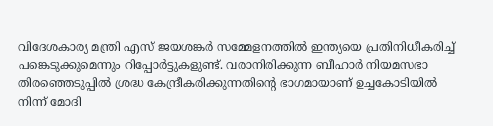വിദേശകാര്യ മന്ത്രി എസ് ജയശങ്കര്‍ സമ്മേളനത്തില്‍ ഇന്ത്യയെ പ്രതിനിധീകരിച്ച് പങ്കെടുക്കുമെന്നും റിപ്പോര്‍ട്ടുകളുണ്ട്. വരാനിരിക്കുന്ന ബീഹാര്‍ നിയമസഭാ തിരഞ്ഞെടുപ്പില്‍ ശ്രദ്ധ കേന്ദ്രീകരിക്കുന്നതിന്റെ ഭാഗമായാണ് ഉച്ചകോടിയില്‍ നിന്ന് മോദി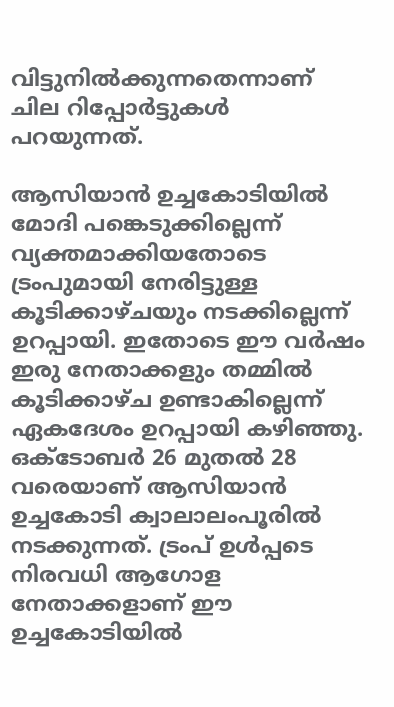വിട്ടുനില്‍ക്കുന്നതെന്നാണ് ചില റിപ്പോര്‍ട്ടുകള്‍ പറയുന്നത്.

ആസിയാന്‍ ഉച്ചകോടിയില്‍ മോദി പങ്കെടുക്കില്ലെന്ന് വ്യക്തമാക്കിയതോടെ ട്രംപുമായി നേരിട്ടുള്ള കൂടിക്കാഴ്ചയും നടക്കില്ലെന്ന് ഉറപ്പായി. ഇതോടെ ഈ വര്‍ഷം ഇരു നേതാക്കളും തമ്മില്‍ കൂടിക്കാഴ്ച ഉണ്ടാകില്ലെന്ന് ഏകദേശം ഉറപ്പായി കഴിഞ്ഞു. ഒക്ടോബര്‍ 26 മുതല്‍ 28 വരെയാണ് ആസിയാന്‍ ഉച്ചകോടി ക്വാലാലംപൂരില്‍ നടക്കുന്നത്. ട്രംപ് ഉള്‍പ്പടെ നിരവധി ആഗോള നേതാക്കളാണ് ഈ ഉച്ചകോടിയില്‍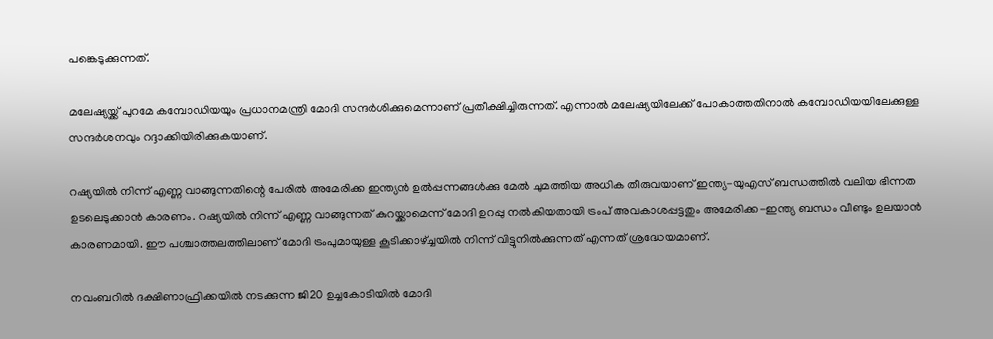പങ്കെടുക്കുന്നത്.

മലേഷ്യയ്ക്ക് പുറമേ കമ്പോഡിയയും പ്രധാനമന്ത്രി മോദി സന്ദര്‍ശിക്കുമെന്നാണ് പ്രതീക്ഷിച്ചിരുന്നത്. എന്നാല്‍ മലേഷ്യയിലേക്ക് പോകാത്തതിനാല്‍ കമ്പോഡിയയിലേക്കുള്ള സന്ദര്‍ശനവും റദ്ദാക്കിയിരിക്കുകയാണ്.

റഷ്യയില്‍ നിന്ന് എണ്ണ വാങ്ങുന്നതിന്റെ പേരില്‍ അമേരിക്ക ഇന്ത്യന്‍ ഉല്‍പ്പന്നങ്ങള്‍ക്കു മേല്‍ ചുമത്തിയ അധിക തീരുവയാണ് ഇന്ത്യ-യുഎസ് ബന്ധത്തില്‍ വലിയ ഭിന്നത ഉടലെടുക്കാന്‍ കാരണം. റഷ്യയില്‍ നിന്ന് എണ്ണ വാങ്ങുന്നത് കുറയ്ക്കാമെന്ന് മോദി ഉറപ്പു നല്‍കിയതായി ട്രംപ് അവകാശപ്പട്ടതും അമേരിക്ക-ഇന്ത്യ ബന്ധം വീണ്ടും ഉലയാന്‍ കാരണമായി. ഈ പശ്ചാത്തലത്തിലാണ് മോദി ട്രംപുമായുള്ള കൂടിക്കാഴ്ച്ചയില്‍ നിന്ന് വിട്ടുനില്‍ക്കുന്നത് എന്നത് ശ്രദ്ധേയമാണ്.

നവംബറില്‍ ദക്ഷിണാഫ്രിക്കയില്‍ നടക്കുന്ന ജി20 ഉച്ചകോടിയില്‍ മോദി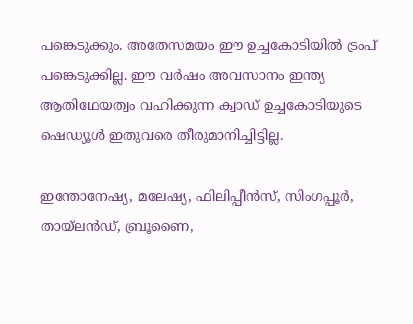പങ്കെടുക്കും. അതേസമയം ഈ ഉച്ചകോടിയില്‍ ട്രംപ് പങ്കെടുക്കില്ല. ഈ വര്‍ഷം അവസാനം ഇന്ത്യ ആതിഥേയത്വം വഹിക്കുന്ന ക്വാഡ് ഉച്ചകോടിയുടെ ഷെഡ്യൂള്‍ ഇതുവരെ തീരുമാനിച്ചിട്ടില്ല.

ഇന്തോനേഷ്യ, മലേഷ്യ, ഫിലിപ്പീന്‍സ്, സിംഗപ്പൂര്‍, തായ്ലന്‍ഡ്, ബ്രൂണൈ,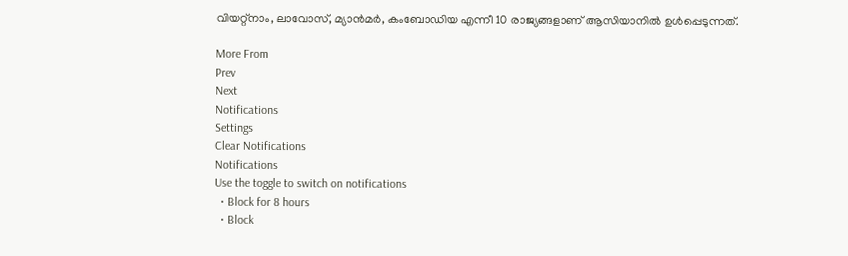വിയറ്റ്‌നാം, ലാവോസ്, മ്യാന്‍മര്‍, കംബോഡിയ എന്നീ 10 രാജ്യങ്ങളാണ് ആസിയാനില്‍ ഉള്‍പ്പെടുന്നത്.

More From
Prev
Next
Notifications
Settings
Clear Notifications
Notifications
Use the toggle to switch on notifications
  • Block for 8 hours
  • Block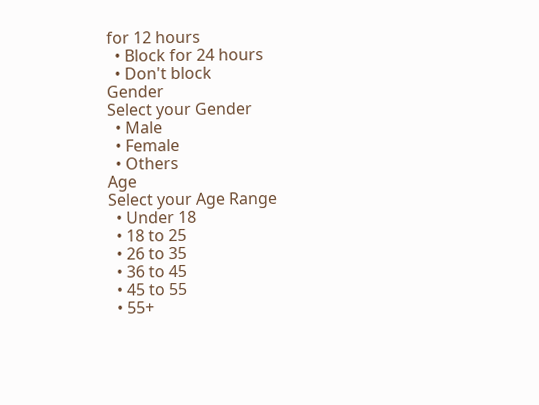for 12 hours
  • Block for 24 hours
  • Don't block
Gender
Select your Gender
  • Male
  • Female
  • Others
Age
Select your Age Range
  • Under 18
  • 18 to 25
  • 26 to 35
  • 36 to 45
  • 45 to 55
  • 55+